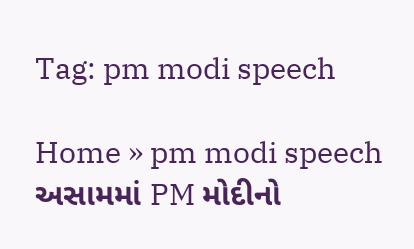Tag: pm modi speech

Home » pm modi speech
અસામમાં PM મોદીનો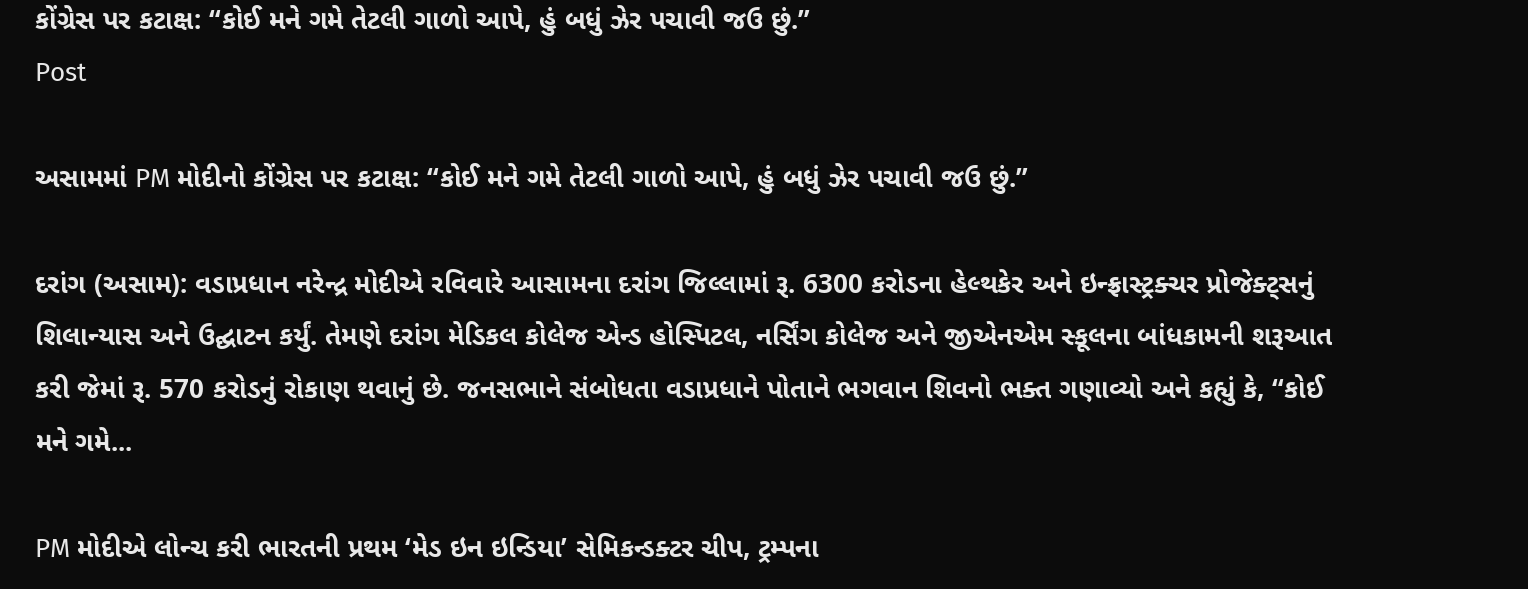કોંગ્રેસ પર કટાક્ષ: “કોઈ મને ગમે તેટલી ગાળો આપે, હું બધું ઝેર પચાવી જઉ છું.”
Post

અસામમાં PM મોદીનો કોંગ્રેસ પર કટાક્ષ: “કોઈ મને ગમે તેટલી ગાળો આપે, હું બધું ઝેર પચાવી જઉ છું.”

દરાંગ (અસામ): વડાપ્રધાન નરેન્દ્ર મોદીએ રવિવારે આસામના દરાંગ જિલ્લામાં રૂ. 6300 કરોડના હેલ્થકેર અને ઇન્ફ્રાસ્ટ્રક્ચર પ્રોજેક્ટ્સનું શિલાન્યાસ અને ઉદ્ઘાટન કર્યું. તેમણે દરાંગ મેડિકલ કોલેજ એન્ડ હોસ્પિટલ, નર્સિંગ કોલેજ અને જીએનએમ સ્કૂલના બાંધકામની શરૂઆત કરી જેમાં રૂ. 570 કરોડનું રોકાણ થવાનું છે. જનસભાને સંબોધતા વડાપ્રધાને પોતાને ભગવાન શિવનો ભક્ત ગણાવ્યો અને કહ્યું કે, “કોઈ મને ગમે...

PM મોદીએ લોન્ચ કરી ભારતની પ્રથમ ‘મેડ ઇન ઇન્ડિયા’ સેમિકન્ડક્ટર ચીપ, ટ્રમ્પના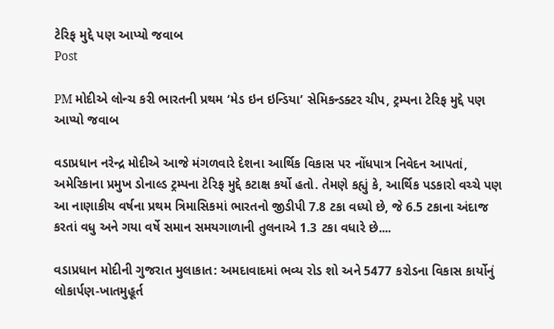ટેરિફ મુદ્દે પણ આપ્યો જવાબ
Post

PM મોદીએ લોન્ચ કરી ભારતની પ્રથમ ‘મેડ ઇન ઇન્ડિયા’ સેમિકન્ડક્ટર ચીપ, ટ્રમ્પના ટેરિફ મુદ્દે પણ આપ્યો જવાબ

વડાપ્રધાન નરેન્દ્ર મોદીએ આજે મંગળવારે દેશના આર્થિક વિકાસ પર નોંધપાત્ર નિવેદન આપતાં, અમેરિકાના પ્રમુખ ડોનાલ્ડ ટ્રમ્પના ટેરિફ મુદ્દે કટાક્ષ કર્યો હતો. તેમણે કહ્યું કે, આર્થિક પડકારો વચ્ચે પણ આ નાણાકીય વર્ષના પ્રથમ ત્રિમાસિકમાં ભારતનો જીડીપી 7.8 ટકા વધ્યો છે, જે 6.5 ટકાના અંદાજ કરતાં વધુ અને ગયા વર્ષે સમાન સમયગાળાની તુલનાએ 1.3 ટકા વધારે છે....

વડાપ્રધાન મોદીની ગુજરાત મુલાકાત: અમદાવાદમાં ભવ્ય રોડ શો અને 5477 કરોડના વિકાસ કાર્યોનું લોકાર્પણ-ખાતમુહૂર્ત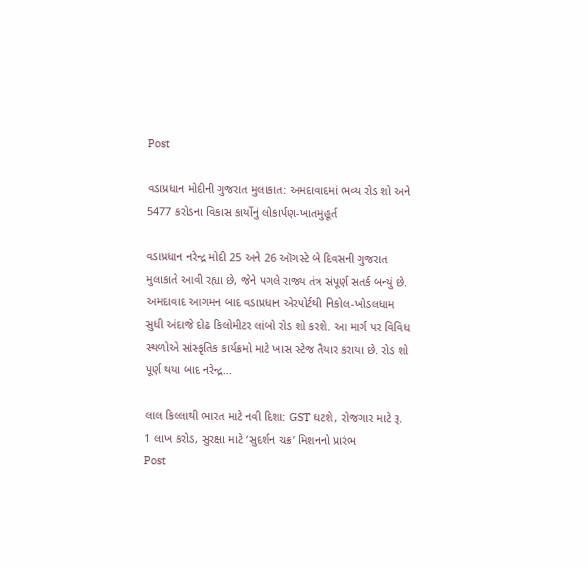Post

વડાપ્રધાન મોદીની ગુજરાત મુલાકાત: અમદાવાદમાં ભવ્ય રોડ શો અને 5477 કરોડના વિકાસ કાર્યોનું લોકાર્પણ-ખાતમુહૂર્ત

વડાપ્રધાન નરેન્દ્ર મોદી 25 અને 26 ઑગસ્ટે બે દિવસની ગુજરાત મુલાકાતે આવી રહ્યા છે, જેને પગલે રાજ્ય તંત્ર સંપૂર્ણ સતર્ક બન્યું છે. અમદાવાદ આગમન બાદ વડાપ્રધાન એરપોર્ટથી નિકોલ-ખોડલધામ સુધી અંદાજે દોઢ કિલોમીટર લાંબો રોડ શો કરશે. આ માર્ગ પર વિવિધ સ્થળોએ સાંસ્કૃતિક કાર્યક્રમો માટે ખાસ સ્ટેજ તૈયાર કરાયા છે. રોડ શો પૂર્ણ થયા બાદ નરેન્દ્ર...

લાલ કિલ્લાથી ભારત માટે નવી દિશા: GST ઘટશે, રોજગાર માટે રૂ. 1 લાખ કરોડ, સુરક્ષા માટે ‘સુદર્શન ચક્ર’ મિશનનો પ્રારંભ
Post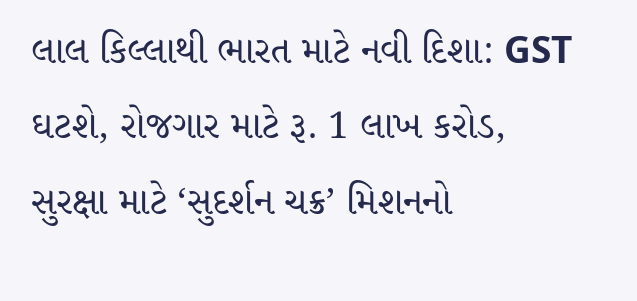લાલ કિલ્લાથી ભારત માટે નવી દિશા: GST ઘટશે, રોજગાર માટે રૂ. 1 લાખ કરોડ, સુરક્ષા માટે ‘સુદર્શન ચક્ર’ મિશનનો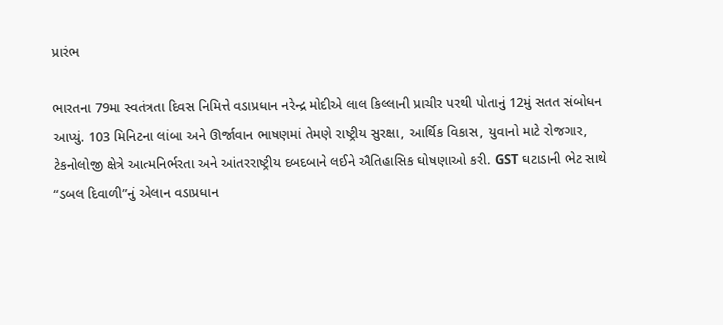પ્રારંભ

ભારતના 79મા સ્વતંત્રતા દિવસ નિમિત્તે વડાપ્રધાન નરેન્દ્ર મોદીએ લાલ કિલ્લાની પ્રાચીર પરથી પોતાનું 12મું સતત સંબોધન આપ્યું. 103 મિનિટના લાંબા અને ઊર્જાવાન ભાષણમાં તેમણે રાષ્ટ્રીય સુરક્ષા, આર્થિક વિકાસ, યુવાનો માટે રોજગાર, ટેકનોલોજી ક્ષેત્રે આત્મનિર્ભરતા અને આંતરરાષ્ટ્રીય દબદબાને લઈને ઐતિહાસિક ઘોષણાઓ કરી. GST ઘટાડાની ભેટ સાથે “ડબલ દિવાળી”નું એલાન વડાપ્રધાન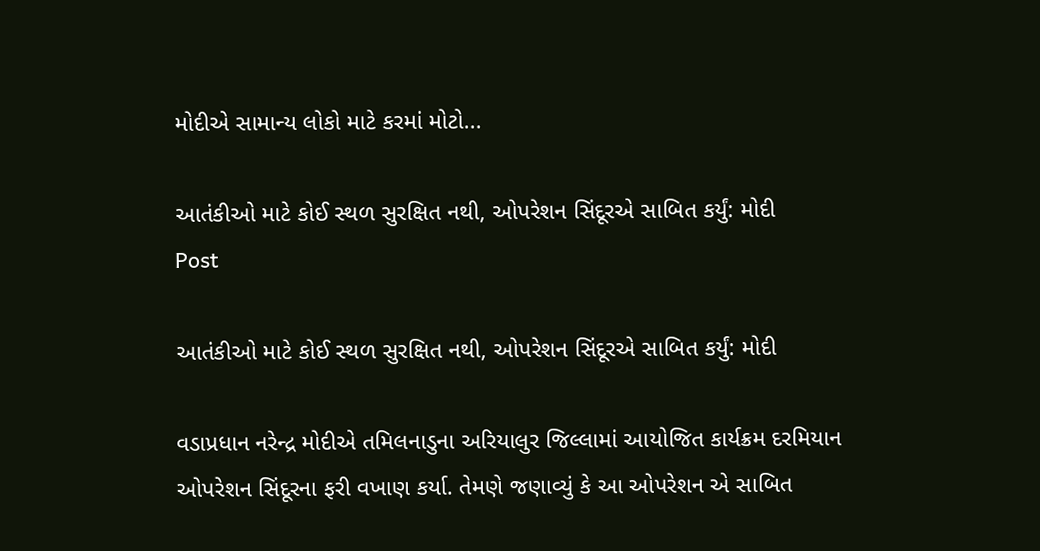મોદીએ સામાન્ય લોકો માટે કરમાં મોટો...

આતંકીઓ માટે કોઈ સ્થળ સુરક્ષિત નથી, ઓપરેશન સિંદૂરએ સાબિત કર્યું: મોદી
Post

આતંકીઓ માટે કોઈ સ્થળ સુરક્ષિત નથી, ઓપરેશન સિંદૂરએ સાબિત કર્યું: મોદી

વડાપ્રધાન નરેન્દ્ર મોદીએ તમિલનાડુના અરિયાલુર જિલ્લામાં આયોજિત કાર્યક્રમ દરમિયાન ઓપરેશન સિંદૂરના ફરી વખાણ કર્યા. તેમણે જણાવ્યું કે આ ઓપરેશન એ સાબિત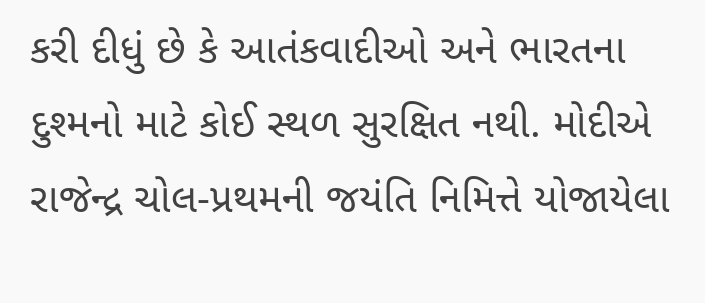કરી દીધું છે કે આતંકવાદીઓ અને ભારતના દુશ્મનો માટે કોઈ સ્થળ સુરક્ષિત નથી. મોદીએ રાજેન્દ્ર ચોલ-પ્રથમની જયંતિ નિમિત્તે યોજાયેલા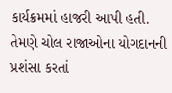કાર્યક્રમમાં હાજરી આપી હતી. તેમણે ચોલ રાજાઓના યોગદાનની પ્રશંસા કરતાં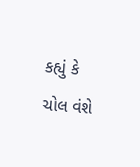કહ્યું કે ચોલ વંશે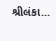શ્રીલંકા...